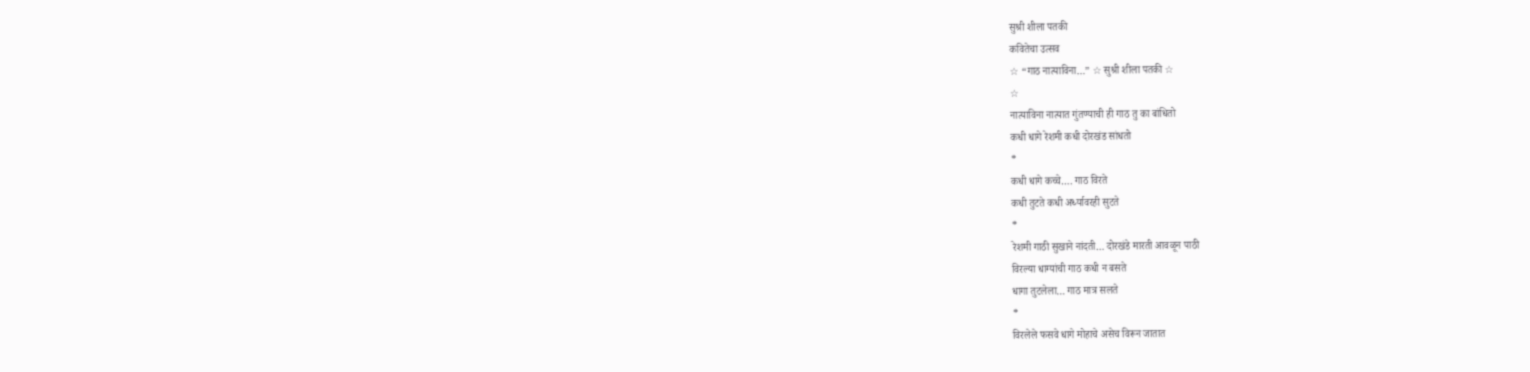सुश्री शीला पतकी
कवितेचा उत्सव
☆ “गाठ नात्याविना…” ☆ सुश्री शीला पतकी ☆
☆
नात्याविना नात्यात गुंतण्याची ही गाठ तु का बांधितो
कधी धागे रेशमी कधी दोरखंड सांधतो
*
कधी धागे कच्चे…. गाठ विरते
कधी तुटते कधी अर्ध्यावरही सुटते
*
रेशमी गाठी सुखाने नांदती… दोरखंडे मारती आवळून पाठी
विरल्या धाग्यांची गाठ कधी न बसते
धागा तुटलेला… गाठ मात्र सलते
*
विरलेले फसवे धागे मोहाचे असेच विरून जातात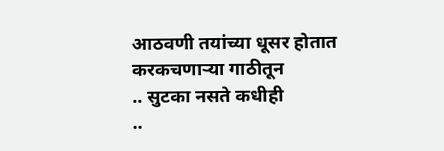आठवणी तयांच्या धूसर होतात करकचणाऱ्या गाठीतून
.. सुटका नसते कधीही
..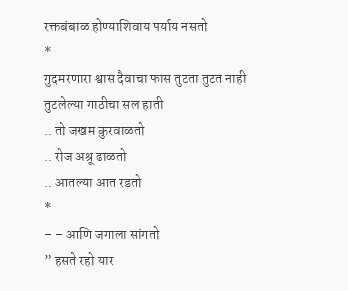रक्तबंबाळ होण्याशिवाय पर्याय नसतो
*
गुदमरणारा श्वास दैवाचा फास तुटता तुटत नाही
तुटलेल्या गाठीचा सल हाती
.. तो जखम कुरवाळतो
.. रोज अश्रू ढाळतो
.. आतल्या आत रडतो
*
– – आणि जगाला सांगतो
” हसते रहो यार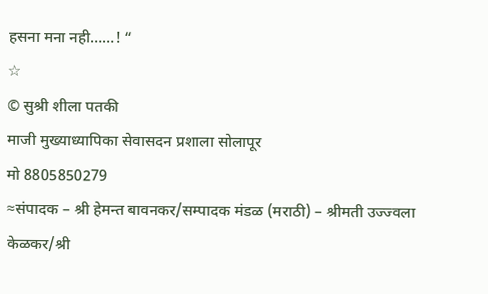हसना मना नही……! “
☆
© सुश्री शीला पतकी
माजी मुख्याध्यापिका सेवासदन प्रशाला सोलापूर
मो 8805850279
≈संपादक – श्री हेमन्त बावनकर/सम्पादक मंडळ (मराठी) – श्रीमती उज्ज्वला केळकर/श्री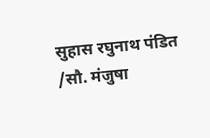सुहास रघुनाथ पंडित /सौ. मंजुषा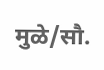मुळे/सौ.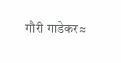गौरी गाडेकर≈